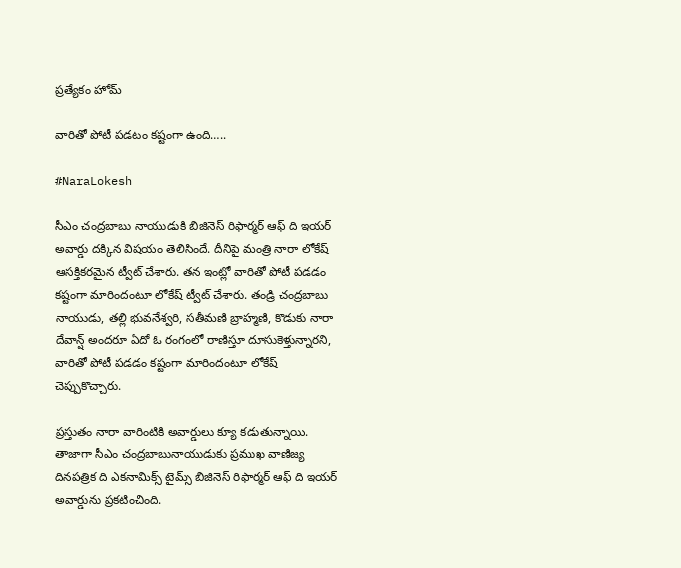ప్రత్యేకం హోమ్

వారితో పోటీ పడటం కష్టంగా ఉంది…..

#NaraLokesh

సీఎం చంద్రబాబు నాయుడుకి బిజినెస్ రిఫార్మర్ ఆఫ్‌ ది ఇయర్‌ అవార్డు దక్కిన విషయం తెలిసిందే. దీనిపై మంత్రి నారా లోకేష్ ఆసక్తికరమైన ట్వీట్ చేశారు. తన ఇంట్లో వారితో పోటీ పడడం కష్టంగా మారిందంటూ లోకేష్ ట్వీట్ చేశారు. తండ్రి చంద్రబాబు నాయుడు, తల్లి భువనేశ్వరి, సతీమణి బ్రాహ్మణి, కొడుకు నారా దేవాన్ష్ అందరూ ఏదో ఓ రంగంలో రాణిస్తూ దూసుకెళ్తున్నారని, వారితో పోటీ పడడం కష్టంగా మారిందంటూ లోకేష్ చెప్పుకొచ్చారు.

ప్రస్తుతం నారా వారింటికి అవార్డులు క్యూ కడుతున్నాయి. తాజాగా సీఎం చంద్రబాబునాయుడుకు ప్రముఖ వాణిజ్య దినపత్రిక ది ఎకనామిక్స్‌ టైమ్స్‌ బిజినెస్ రిఫార్మర్ ఆఫ్ ది ఇయర్ అవార్డును ప్రకటించింది.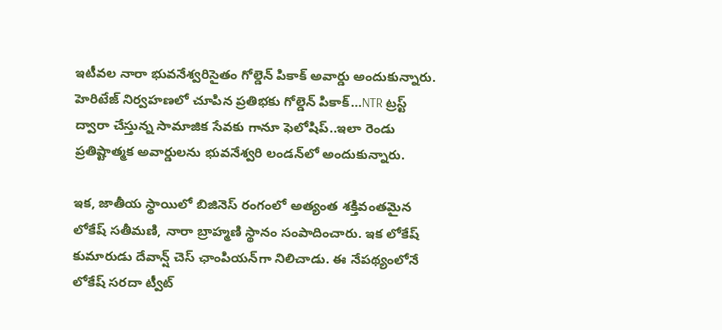ఇటీవల నారా భువనేశ్వరిసైతం గోల్డెన్ పికాక్ అవార్డు అందుకున్నారు. హెరిటేజ్‌ నిర్వహణలో చూపిన ప్రతిభకు గోల్డెన్ పికాక్…NTR ట్రస్ట్‌ ద్వారా చేస్తున్న సామాజిక సేవకు గానూ ఫెలోషిప్..ఇలా రెండు ప్రతిష్టాత్మక అవార్డులను భువనేశ్వరి లండన్‌లో అందుకున్నారు.

ఇక, జాతీయ స్థాయిలో బిజినెస్‌ రంగంలో అత్యంత శక్తివంతమైన లోకేష్ సతీమణి, నారా బ్రాహ్మణి స్థానం సంపాదించారు. ఇక లోకేష్ కుమారుడు దేవాన్ష్‌ చెస్‌ ఛాంపియన్‌గా నిలిచాడు. ఈ నేపథ్యంలోనే లోకేష్‌ సరదా ట్వీట్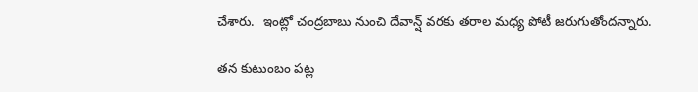చేశారు.  ఇంట్లో చంద్రబాబు నుంచి దేవాన్ష్ వరకు తరాల మధ్య పోటీ జరుగుతోందన్నారు.

తన కుటుంబం పట్ల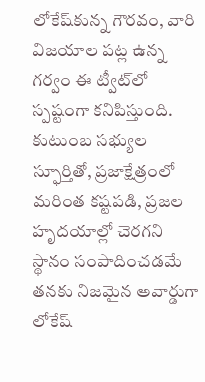లోకేష్‌కున్న గౌరవం, వారి విజయాల పట్ల ఉన్న గర్వం ఈ ట్వీట్‌లో స్పష్టంగా కనిపిస్తుంది. కుటుంబ సభ్యుల స్ఫూర్తితో, ప్రజాక్షేత్రంలో మరింత కష్టపడి, ప్రజల హృదయాల్లో చెరగని స్థానం సంపాదించడమే తనకు నిజమైన అవార్డుగా లోకేష్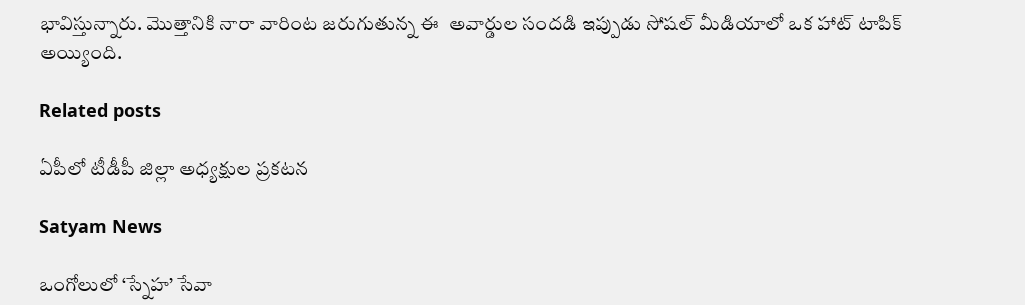భావిస్తున్నారు. మొత్తానికి నారా వారింట జరుగుతున్న ఈ  అవార్డుల సందడి ఇప్పుడు సోషల్ మీడియాలో ఒక హాట్ టాపిక్ అయ్యింది.

Related posts

ఏపీలో టీడీపీ జిల్లా అధ్యక్షుల ప్రకటన

Satyam News

ఒంగోలులో ‘స్నేహ’ సేవా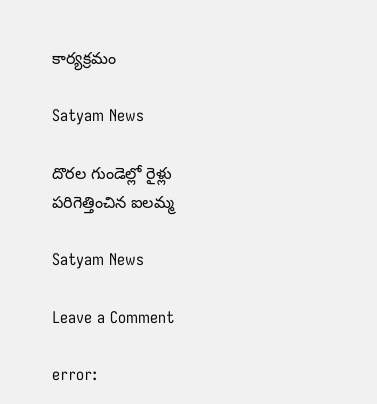కార్యక్రమం

Satyam News

దొరల గుండెల్లో రైళ్లు పరిగెత్తించిన ఐలమ్మ

Satyam News

Leave a Comment

error: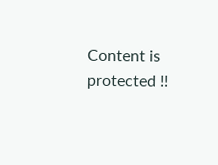Content is protected !!